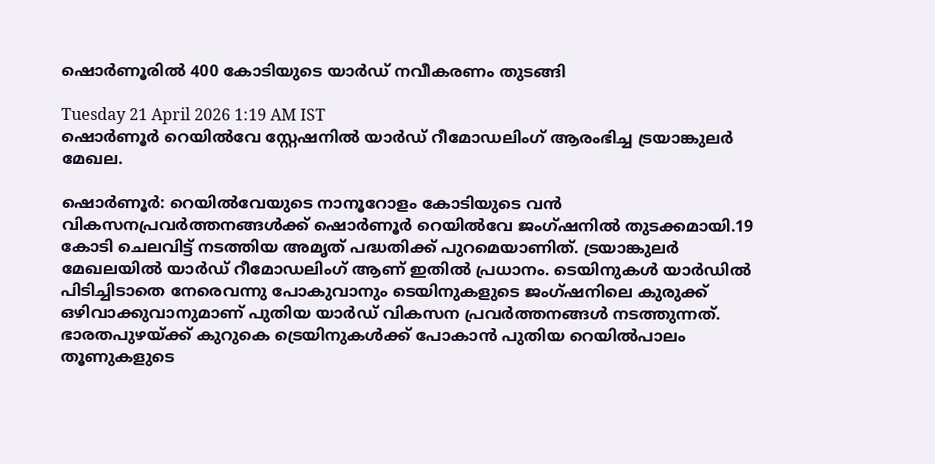ഷൊർണൂരിൽ 400 കോടിയുടെ യാർഡ് നവീകരണം തുടങ്ങി

Tuesday 21 April 2026 1:19 AM IST
ഷൊ‌ർണൂർ റെയിൽവേ സ്റ്റേഷനിൽ യാർഡ് റീമോഡലിംഗ് ആരംഭിച്ച ട്രയാങ്കുലർ മേഖല.

ഷൊർണൂർ: റെയിൽവേയുടെ നാനൂറോളം കോടിയുടെ വൻ വികസനപ്രവർത്തനങ്ങൾക്ക് ഷൊർണൂർ റെയിൽവേ ജംഗ്ഷനിൽ തുടക്കമായി.19 കോടി ചെലവിട്ട് നടത്തിയ അമൃത് പദ്ധതിക്ക് പുറമെയാണിത്. ട്രയാങ്കുലർ മേഖലയിൽ യാർഡ് റീമോഡലിംഗ് ആണ് ഇതിൽ പ്രധാനം. ടെയിനുകൾ യാർഡിൽ പിടിച്ചിടാതെ നേരെവന്നു പോകുവാനും ടെയിനുകളുടെ ജംഗ്ഷനിലെ കുരുക്ക് ഒഴിവാക്കുവാനുമാണ് പുതിയ യാർഡ് വികസന പ്രവർത്തനങ്ങൾ നടത്തുന്നത്. ഭാരതപുഴയ്ക്ക് കുറുകെ ട്രെയിനുകൾക്ക് പോകാൻ പുതിയ റെയിൽപാലം തൂണുകളുടെ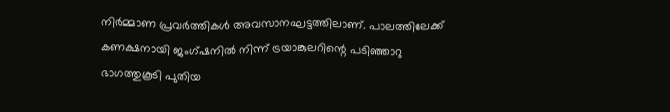നിർമ്മാണ പ്രവർത്തികൾ അവസാനഘട്ടത്തിലാണ്. പാലത്തിലേക്ക് കണക്ഷനായി ജംഗ്ഷനിൽ നിന്ന് ട്രയാങ്കുലറിന്റെ പടിഞ്ഞാറു ഭാഗത്തുകൂടി പുതിയ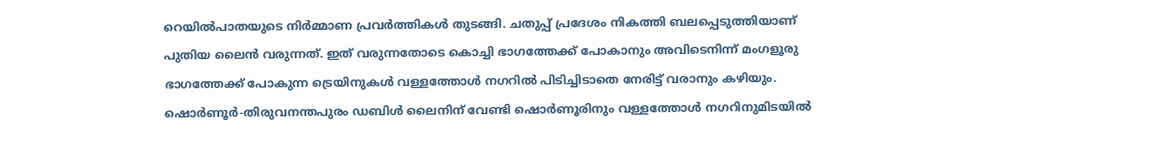റെയിൽപാതയുടെ നിർമ്മാണ പ്രവർത്തികൾ തുടങ്ങി. ചതുപ്പ് പ്രദേശം നികത്തി ബലപ്പെടുത്തിയാണ് പുതിയ ലൈൻ വരുന്നത്. ഇത് വരുന്നതോടെ കൊച്ചി ഭാഗത്തേക്ക് പോകാനും അവിടെനിന്ന് മംഗളൂരു ഭാഗത്തേക്ക് പോകുന്ന ട്രെയിനുകൾ വള്ളത്തോൾ നഗറിൽ പിടിച്ചിടാതെ നേരിട്ട് വരാനും കഴിയും. ഷൊർണൂർ-തിരുവനന്തപുരം ഡബിൾ ലൈനിന് വേണ്ടി ഷൊർണൂരിനും വള്ളത്തോൾ നഗറിനുമിടയിൽ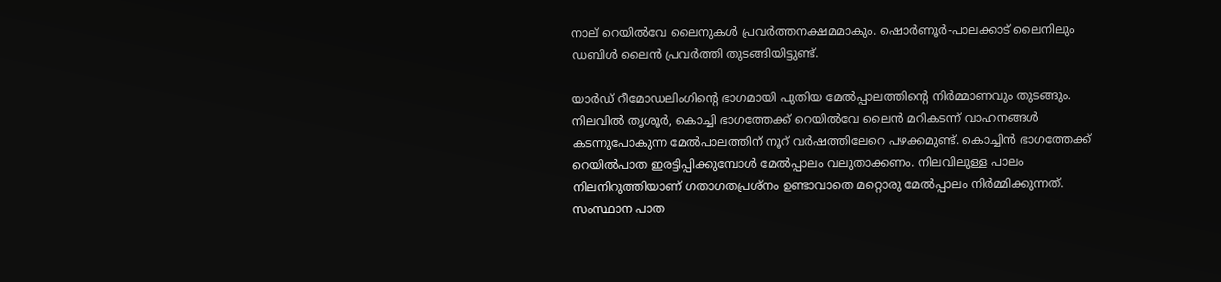നാല് റെയിൽവേ ലൈനുകൾ പ്രവർത്തനക്ഷമമാകും. ഷൊർണൂർ-പാലക്കാട് ലൈനിലും ഡബിൾ ലൈൻ പ്രവർത്തി തുടങ്ങിയിട്ടുണ്ട്.

യാർഡ് റീമോഡലിംഗിന്റെ ഭാഗമായി പുതിയ മേൽപ്പാലത്തിന്റെ നിർമ്മാണവും തുടങ്ങും. നിലവിൽ തൃശൂർ, കൊച്ചി ഭാഗത്തേക്ക് റെയിൽവേ ലൈൻ മറികടന്ന് വാഹനങ്ങൾ കടന്നുപോകുന്ന മേൽപാലത്തിന് നൂറ് വർഷത്തിലേറെ പഴക്കമുണ്ട്. കൊച്ചിൻ ഭാഗത്തേക്ക് റെയിൽപാത ഇരട്ടിപ്പിക്കുമ്പോൾ മേൽപ്പാലം വലുതാക്കണം. നിലവിലുള്ള പാലം നിലനിറുത്തിയാണ് ഗതാഗതപ്രശ്നം ഉണ്ടാവാതെ മറ്റൊരു മേൽപ്പാലം നിർമ്മിക്കുന്നത്. സംസ്ഥാന പാത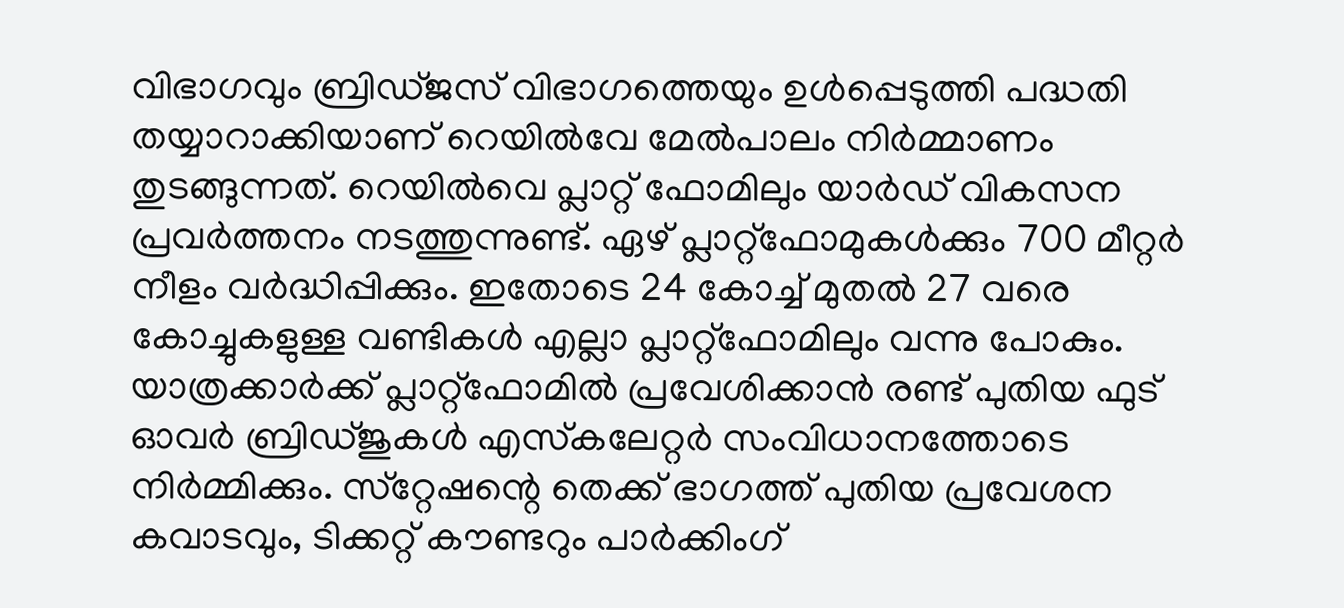വിഭാഗവും ബ്രിഡ്ജസ് വിഭാഗത്തെയും ഉൾപ്പെടുത്തി പദ്ധതി തയ്യാറാക്കിയാണ് റെയിൽവേ മേൽപാലം നിർമ്മാണം തുടങ്ങുന്നത്. റെയിൽവെ പ്ലാറ്റ് ഫോമിലും യാർഡ് വികസന പ്രവർത്തനം നടത്തുന്നുണ്ട്. ഏഴ് പ്ലാറ്റ്‌ഫോമുകൾക്കും 700 മീറ്റർ നീളം വർദ്ധിപ്പിക്കും. ഇതോടെ 24 കോച്ച് മുതൽ 27 വരെ കോച്ചുകളുള്ള വണ്ടികൾ എല്ലാ പ്ലാറ്റ്‌ഫോമിലും വന്നു പോകും. യാത്രക്കാർക്ക് പ്ലാറ്റ്‌ഫോമിൽ പ്രവേശിക്കാൻ രണ്ട് പുതിയ ഫുട് ഓവർ ബ്രിഡ്ജുകൾ എസ്‌കലേറ്റർ സംവിധാനത്തോടെ നിർമ്മിക്കും. സ്‌റ്റേഷന്റെ തെക്ക് ഭാഗത്ത് പുതിയ പ്രവേശന കവാടവും, ടിക്കറ്റ് കൗണ്ടറും പാർക്കിംഗ്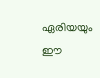ഏരിയയും ഈ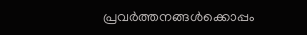പ്രവർത്തനങ്ങൾക്കൊപ്പം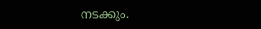നടക്കും.